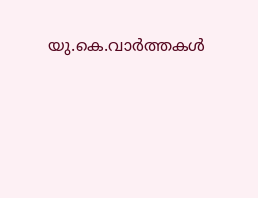യു.കെ.വാര്‍ത്തകള്‍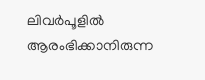ലിവര്‍പൂളില്‍ ആരംഭിക്കാനിരുന്ന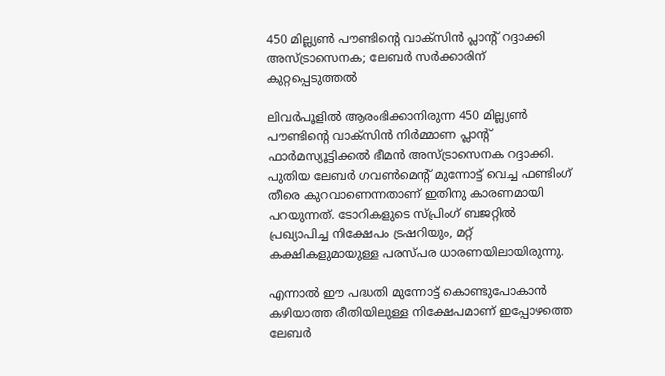450 മില്ല്യണ്‍ പൗണ്ടിന്റെ വാക്‌സിന്‍ പ്ലാന്റ് റദ്ദാക്കി അസ്ട്രാസെനക; ലേബര്‍ സര്‍ക്കാരിന് കുറ്റപ്പെടുത്തല്‍

ലിവര്‍പൂളില്‍ ആരംഭിക്കാനിരുന്ന 450 മില്ല്യണ്‍ പൗണ്ടിന്റെ വാക്‌സിന്‍ നിര്‍മ്മാണ പ്ലാന്റ് ഫാര്‍മസ്യൂട്ടിക്കല്‍ ഭീമന്‍ അസ്ട്രാസെനക റദ്ദാക്കി. പുതിയ ലേബര്‍ ഗവണ്‍മെന്റ് മുന്നോട്ട് വെച്ച ഫണ്ടിംഗ് തീരെ കുറവാണെന്നതാണ് ഇതിനു കാരണമായി പറയുന്നത്. ടോറികളുടെ സ്പ്രിംഗ് ബജറ്റില്‍ പ്രഖ്യാപിച്ച നിക്ഷേപം ട്രഷറിയും, മറ്റ് കക്ഷികളുമായുള്ള പരസ്പര ധാരണയിലായിരുന്നു.

എന്നാല്‍ ഈ പദ്ധതി മുന്നോട്ട് കൊണ്ടുപോകാന്‍ കഴിയാത്ത രീതിയിലുള്ള നിക്ഷേപമാണ് ഇപ്പോഴത്തെ ലേബര്‍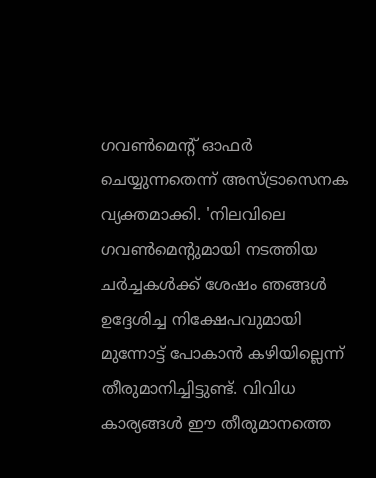ഗവണ്‍മെന്റ് ഓഫര്‍ ചെയ്യുന്നതെന്ന് അസ്ട്രാസെനക വ്യക്തമാക്കി. 'നിലവിലെ ഗവണ്‍മെന്റുമായി നടത്തിയ ചര്‍ച്ചകള്‍ക്ക് ശേഷം ഞങ്ങള്‍ ഉദ്ദേശിച്ച നിക്ഷേപവുമായി മുന്നോട്ട് പോകാന്‍ കഴിയില്ലെന്ന് തീരുമാനിച്ചിട്ടുണ്ട്. വിവിധ കാര്യങ്ങള്‍ ഈ തീരുമാനത്തെ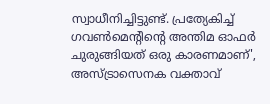സ്വാധീനിച്ചിട്ടുണ്ട്. പ്രത്യേകിച്ച് ഗവണ്‍മെന്റിന്റെ അന്തിമ ഓഫര്‍ ചുരുങ്ങിയത് ഒരു കാരണമാണ്', അസ്ട്രാസെനക വക്താവ്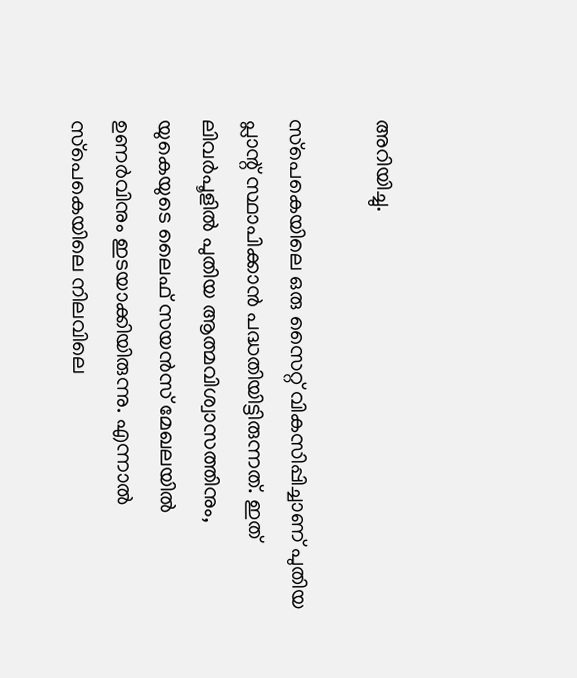അറിയിച്ചു.

സ്‌പെകെയിലെ ഒരു സൈറ്റ് വികസിപ്പിച്ചാണ് പുതിയ പ്ലാന്റ് സ്ഥാപിക്കാന്‍ പദ്ധതിയിട്ടിരുന്നത്. ഇത് ലിവര്‍പൂളില്‍ പുതിയ ആത്മവിശ്വാസത്തിനും, യുകെയുടെ ലൈഫ് സയന്‍സ് മേഖലയില്‍ ഉണര്‍വിനും ഇടയാക്കിയിരുന്നു. എന്നാല്‍ സ്‌പെകെയിലെ നിലവിലെ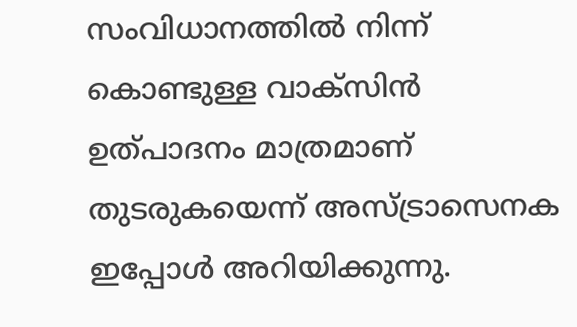സംവിധാനത്തില്‍ നിന്ന് കൊണ്ടുള്ള വാക്‌സിന്‍ ഉത്പാദനം മാത്രമാണ് തുടരുകയെന്ന് അസ്ട്രാസെനക ഇപ്പോള്‍ അറിയിക്കുന്നു.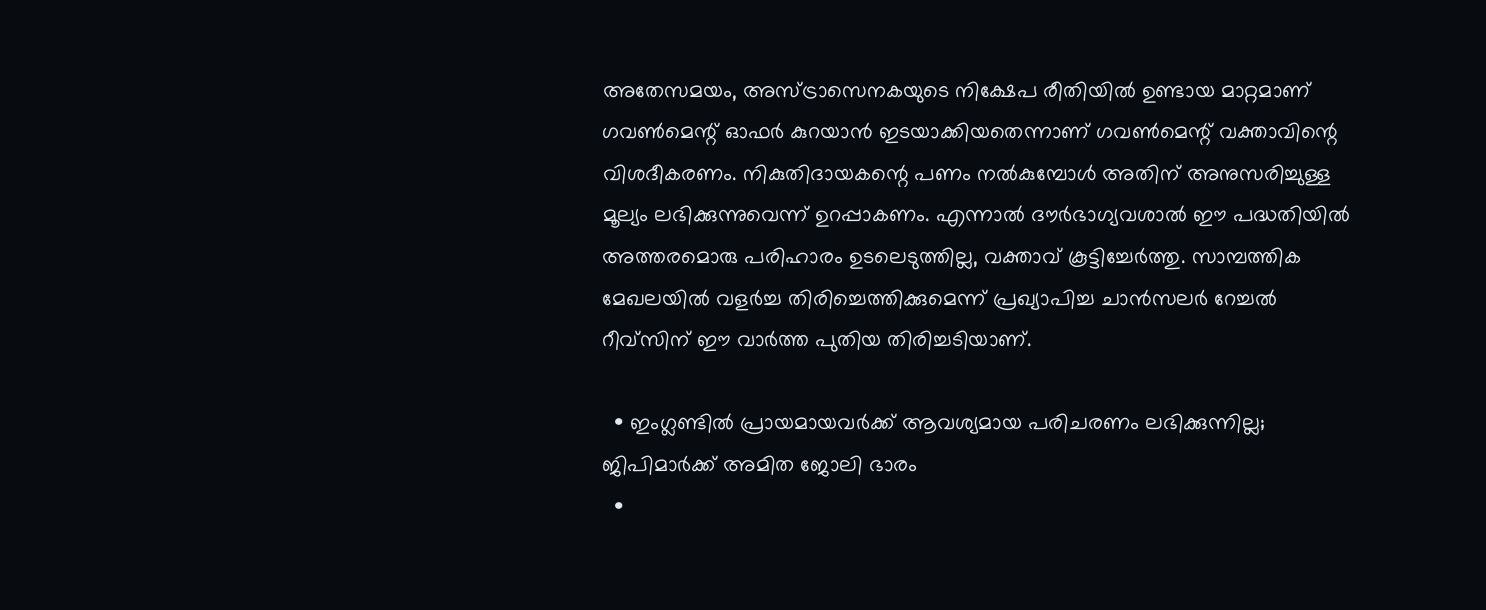അതേസമയം, അസ്ട്രാസെനകയുടെ നിക്ഷേപ രീതിയില്‍ ഉണ്ടായ മാറ്റമാണ് ഗവണ്‍മെന്റ് ഓഫര്‍ കുറയാന്‍ ഇടയാക്കിയതെന്നാണ് ഗവണ്‍മെന്റ് വക്താവിന്റെ വിശദീകരണം. നികുതിദായകന്റെ പണം നല്‍കുമ്പോള്‍ അതിന് അനുസരിച്ചുള്ള മൂല്യം ലഭിക്കുന്നുവെന്ന് ഉറപ്പാകണം. എന്നാല്‍ ദൗര്‍ഭാഗ്യവശാല്‍ ഈ പദ്ധതിയില്‍ അത്തരമൊരു പരിഹാരം ഉടലെടുത്തില്ല, വക്താവ് കൂട്ടിച്ചേര്‍ത്തു. സാമ്പത്തിക മേഖലയില്‍ വളര്‍ച്ച തിരിച്ചെത്തിക്കുമെന്ന് പ്രഖ്യാപിച്ച ചാന്‍സലര്‍ റേച്ചല്‍ റീവ്‌സിന് ഈ വാര്‍ത്ത പുതിയ തിരിച്ചടിയാണ്.

  • ഇംഗ്ലണ്ടില്‍ പ്രായമായവര്‍ക്ക് ആവശ്യമായ പരിചരണം ലഭിക്കുന്നില്ല; ജിപിമാര്‍ക്ക് അമിത ജോലി ഭാരം
  •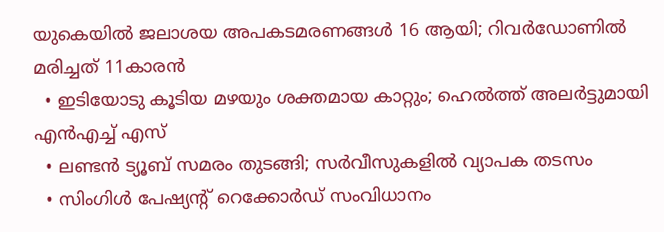യുകെയില്‍ ജലാശയ അപകടമരണങ്ങള്‍ 16 ആയി; റിവര്‍ഡോണില്‍ മരിച്ചത് 11കാരന്‍
  • ഇടിയോടു കൂടിയ മഴയും ശക്തമായ കാറ്റും; ഹെല്‍ത്ത് അലര്‍ട്ടുമായി എന്‍എച്ച് എസ്
  • ലണ്ടന്‍ ട്യൂബ് സമരം തുടങ്ങി; സര്‍വീസുകളില്‍ വ്യാപക തടസം
  • സിംഗിള്‍ പേഷ്യന്റ് റെക്കോര്‍ഡ് സംവിധാനം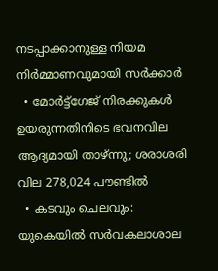നടപ്പാക്കാനുള്ള നിയമ നിര്‍മ്മാണവുമായി സര്‍ക്കാര്‍
  • മോര്‍ട്ട്‌ഗേജ് നിരക്കുകള്‍ ഉയരുന്നതിനിടെ ഭവനവില ആദ്യമായി താഴ്ന്നു; ശരാശരി വില 278,024 പൗണ്ടില്‍
  • കടവും ചെലവും: യുകെയില്‍ സര്‍വകലാശാല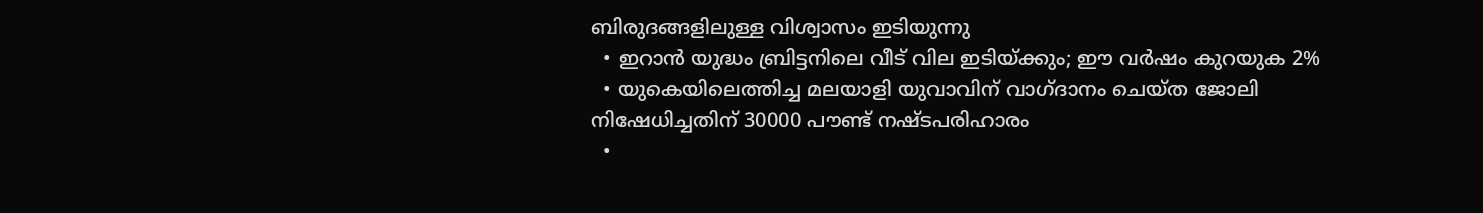ബിരുദങ്ങളിലുള്ള വിശ്വാസം ഇടിയുന്നു
  • ഇറാന്‍ യുദ്ധം ബ്രിട്ടനിലെ വീട് വില ഇടിയ്ക്കും; ഈ വര്‍ഷം കുറയുക 2%
  • യുകെയിലെത്തിച്ച മലയാളി യുവാവിന് വാഗ്ദാനം ചെയ്ത ജോലി നിഷേധിച്ചതിന് 30000 പൗണ്ട് നഷ്ടപരിഹാരം
  •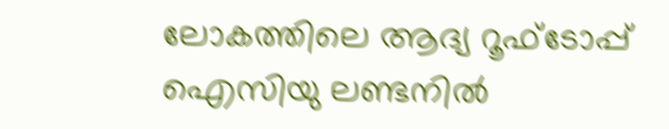ലോകത്തിലെ ആദ്യ റൂഫ്ടോപ്പ് ഐസിയു ലണ്ടനില്‍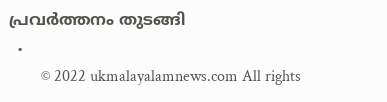പ്രവര്‍ത്തനം തുടങ്ങി
  •
        © 2022 ukmalayalamnews.com All rights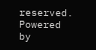reserved. Powered by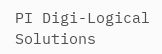PI Digi-Logical Solutions